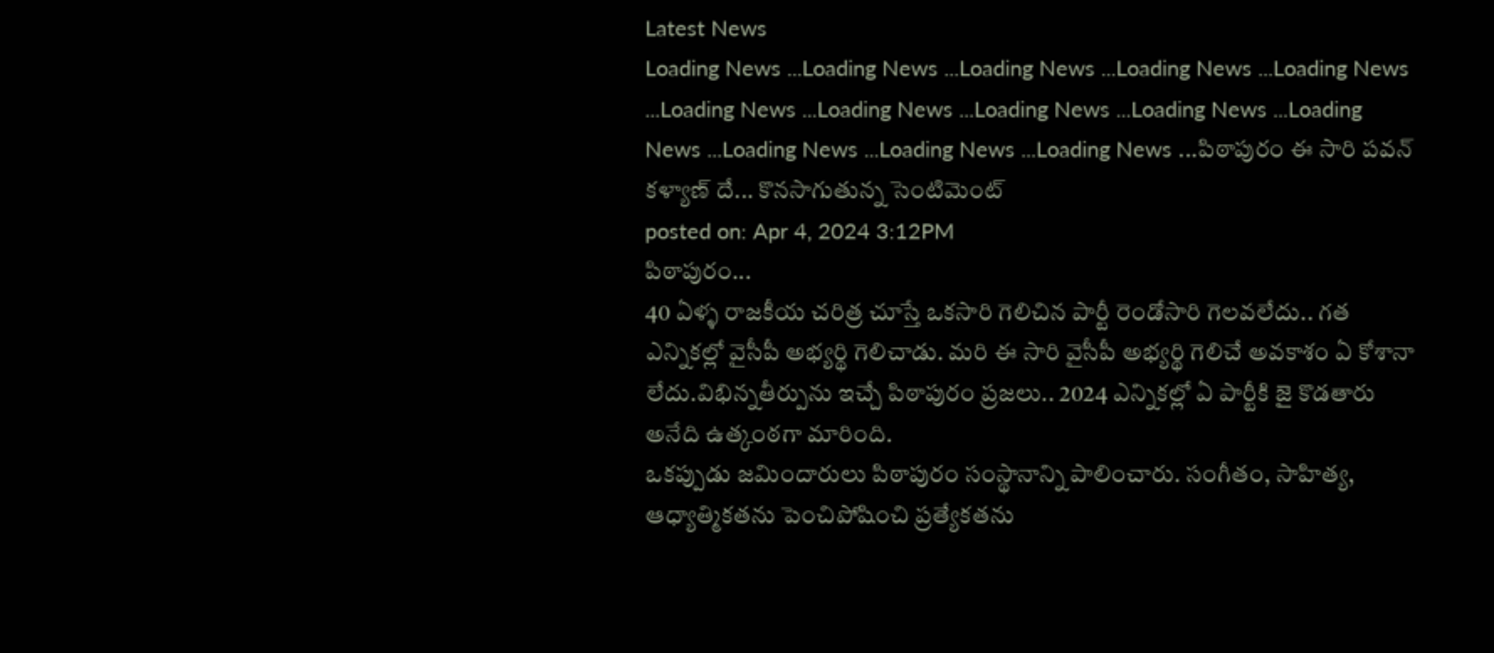Latest News
Loading News ...Loading News ...Loading News ...Loading News ...Loading News ...Loading News ...Loading News ...Loading News ...Loading News ...Loading News ...Loading News ...Loading News ...Loading News ...పిఠాపురం ఈ సారి పవన్ కళ్యాణ్ దే... కొనసాగుతున్న సెంటిమెంట్
posted on: Apr 4, 2024 3:12PM
పిఠాపురం...
40 ఏళ్ళ రాజకీయ చరిత్ర చూస్తే ఒకసారి గెలిచిన పార్టీ రెండోసారి గెలవలేదు.. గత ఎన్నికల్లో వైసీపీ అభ్యర్థి గెలిచాడు. మరి ఈ సారి వైసీపీ అభ్యర్థి గెలిచే అవకాశం ఏ కోశానా లేదు.విభిన్నతీర్పును ఇచ్చే పిఠాపురం ప్రజలు.. 2024 ఎన్నికల్లో ఏ పార్టీకి జై కొడతారు అనేది ఉత్కంఠగా మారింది.
ఒకప్పుడు జమిందారులు పిఠాపురం సంస్థానాన్ని పాలించారు. సంగీతం, సాహిత్య, ఆధ్యాత్మికతను పెంచిపోషించి ప్రత్యేకతను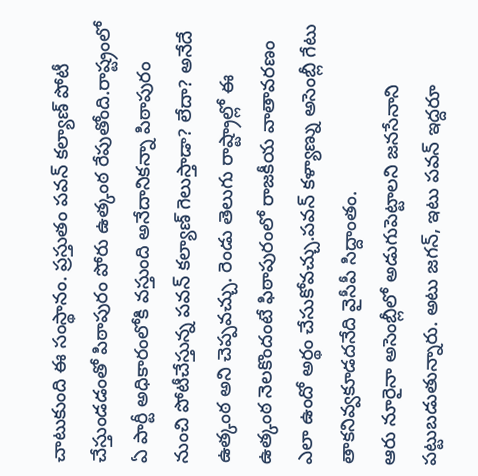చాటుకుంది ఈ సంస్థానం. ప్రస్తుతం పవన్ కల్యాణ్ పోటీ చేస్తుండడంతో పిఠాపురం పోరు ఉత్కంఠ రేపుతోంది.రాష్ట్రంలో ఏ పార్టీ అధికారంలోకి వస్తుంది అనేదానికన్నా పిఠాపురం నుంచి పోటీచేస్తున్న పవన్ కల్యాణ్ గెలుస్తాడా? లేదా? అనేదే ఉత్కంఠ అని చెప్పవచ్చు. రెండు తెలుగు రాష్ట్రాల్లో ఈ ఉత్కంఠ నెలకొందంటే ఫిఠాపురంలో రాజకీయ వాతావరణం ఎలా ఉందో అర్థం చేసుకోవచ్చు.పవన్ కళ్యాణ్ను అసెంబ్లీ గేటు తాకనివ్వకూడదనేది వైసీపీ సిద్దాంతం.
ఆరు నూరైనా అసెంబ్లీలో అడుగుపెట్టాలని జనసేనాని పట్టుబడుతున్నారు. అటు జగన్, ఇటు పవన్ ఇద్దరూ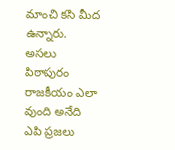మాంచి కసి మీద ఉన్నారు.
అసలు పిఠాపురం రాజకీయం ఎలా వుంది అనేది ఎపి ప్రజలు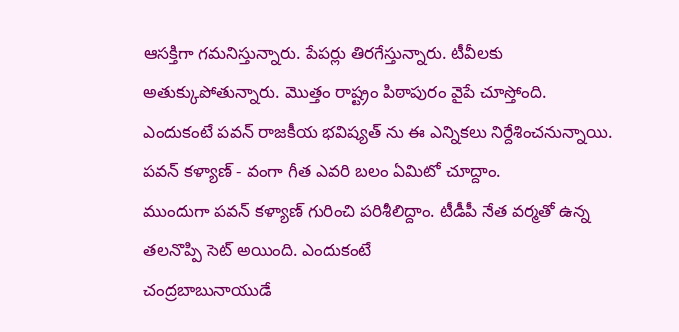ఆసక్తిగా గమనిస్తున్నారు. పేపర్లు తిరగేస్తున్నారు. టీవీలకు అతుక్కుపోతున్నారు. మొత్తం రాష్ట్రం పిఠాపురం వైపే చూస్తోంది. ఎందుకంటే పవన్ రాజకీయ భవిష్యత్ ను ఈ ఎన్నికలు నిర్దేశించనున్నాయి.
పవన్ కళ్యాణ్ - వంగా గీత ఎవరి బలం ఏమిటో చూద్దాం.
ముందుగా పవన్ కళ్యాణ్ గురించి పరిశీలిద్దాం. టీడీపీ నేత వర్మతో ఉన్న తలనొప్పి సెట్ అయింది. ఎందుకంటే
చంద్రబాబునాయుడే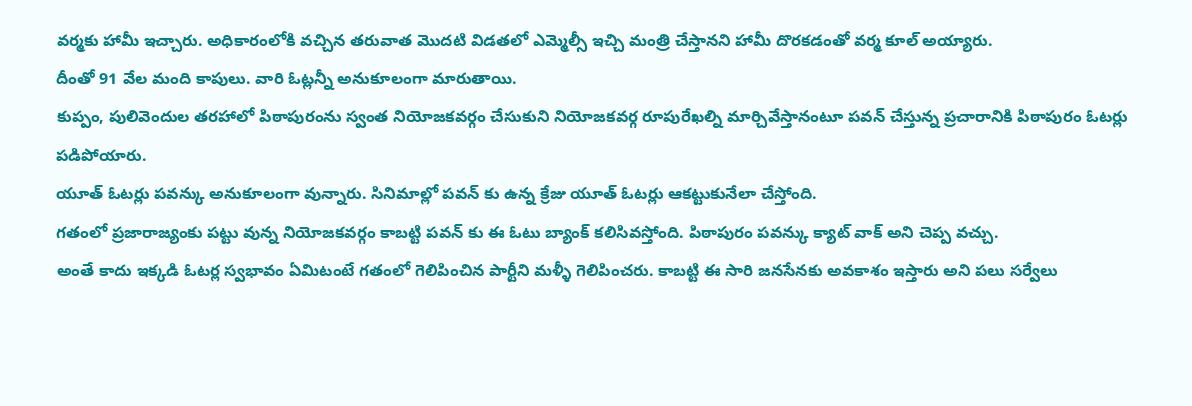వర్మకు హామీ ఇచ్చారు. అధికారంలోకి వచ్చిన తరువాత మొదటి విడతలో ఎమ్మెల్సీ ఇచ్చి మంత్రి చేస్తానని హామీ దొరకడంతో వర్మ కూల్ అయ్యారు.
దీంతో 91 వేల మంది కాపులు. వారి ఓట్లన్నీ అనుకూలంగా మారుతాయి.
కుప్పం, పులివెందుల తరహాలో పిఠాపురంను స్వంత నియోజకవర్గం చేసుకుని నియోజకవర్గ రూపురేఖల్ని మార్చివేస్తానంటూ పవన్ చేస్తున్న ప్రచారానికి పిఠాపురం ఓటర్లు పడిపోయారు.
యూత్ ఓటర్లు పవన్కు అనుకూలంగా వున్నారు. సినిమాల్లో పవన్ కు ఉన్న క్రేజు యూత్ ఓటర్లు ఆకట్టుకునేలా చేస్తోంది.
గతంలో ప్రజారాజ్యంకు పట్టు వున్న నియోజకవర్గం కాబట్టి పవన్ కు ఈ ఓటు బ్యాంక్ కలిసివస్తోంది. పిఠాపురం పవన్కు క్యాట్ వాక్ అని చెప్ప వచ్చు.
అంతే కాదు ఇక్కడి ఓటర్ల స్వభావం ఏమిటంటే గతంలో గెలిపించిన పార్టీని మళ్ళీ గెలిపించరు. కాబట్టి ఈ సారి జనసేనకు అవకాశం ఇస్తారు అని పలు సర్వేలు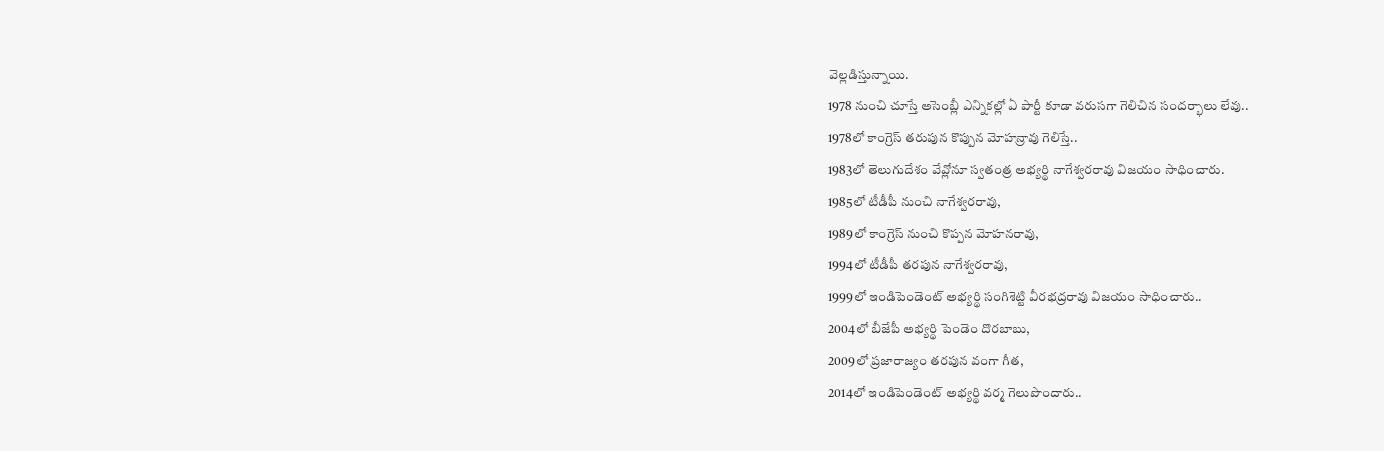వెల్లడిస్తున్నాయి.
1978 నుంచి చూస్తే అసెంబ్లీ ఎన్నికల్లో ఏ పార్టీ కూడా వరుసగా గెలిచిన సందర్భాలు లేవు..
1978లో కాంగ్రెస్ తరుపున కొప్పున మోహన్రావు గెలిస్తే..
1983లో తెలుగుదేశం వేవ్లోనూ స్వతంత్ర అభ్యర్థి నాగేశ్వరరావు విజయం సాధించారు.
1985లో టీడీపీ నుంచి నాగేశ్వరరావు,
1989లో కాంగ్రెస్ నుంచి కొప్పన మోహనరావు,
1994లో టీడీపీ తరపున నాగేశ్వరరావు,
1999లో ఇండిపెండెంట్ అభ్యర్థి సంగిశెట్టి వీరభద్రరావు విజయం సాధించారు..
2004లో బీజేపీ అభ్యర్థి పెండెం దొరబాబు,
2009లో ప్రజారాజ్యం తరపున వంగా గీత,
2014లో ఇండిపెండెంట్ అభ్యర్థి వర్మ గెలుపొందారు..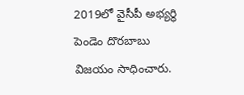2019లో వైసీపీ అభ్యర్థి పెండెం దొరబాబు విజయం సాధించారు.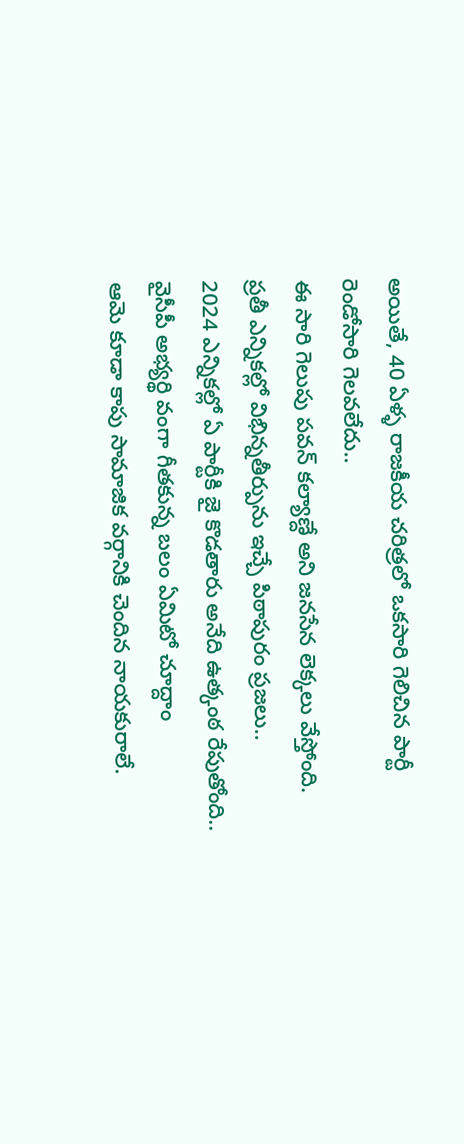అయితే, 40 ఏళ్ళ రాజకీయ చరిత్రలో ఒకసారి గెలిచిన పార్టీ రెండోసారి గెలవలేదు..
ఈ సారి గెలుపు పవన్ కల్యాణ్దే అని జనసేన లెక్కలు వేస్తోంది.
ప్రతీ ఎన్నికల్లో విభిన్నతీర్పును ఇచ్చే పిఠాపురం ప్రజలు..
2024 ఎన్నికల్లో ఏ పార్టీకి జై కొడతారు అనేది ఉత్కంఠ రేపుతోంది..
వైసీపీ అభ్యర్థి వంగా గీతకున్న బలం ఏమిటో చూద్దాం
ఆమె కూడా కాపు సామాజిక వర్గానికి చెందిన నాయకురాలే.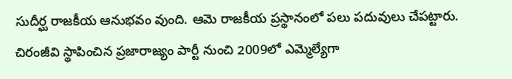సుదీర్ఘ రాజకీయ ఆనుభవం వుంది. ఆమె రాజకీయ ప్రస్థానంలో పలు పదువులు చేపట్టారు.
చిరంజీవి స్థాపించిన ప్రజారాజ్యం పార్టీ నుంచి 2009లో ఎమ్మెల్యేగా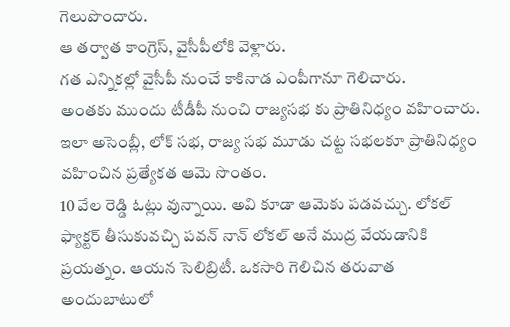గెలుపొందారు.
ఆ తర్వాత కాంగ్రెస్, వైసీపీలోకి వెళ్లారు.
గత ఎన్నికల్లో వైసీపీ నుంచే కాకినాడ ఎంపీగానూ గెలిచారు.
అంతకు ముందు టీడీపీ నుంచి రాజ్యసభ కు ప్రాతినిధ్యం వహించారు.
ఇలా అసెంబ్లీ, లోక్ సభ, రాజ్య సభ మూడు చట్ట సభలకూ ప్రాతినిధ్యం వహించిన ప్రత్యేకత ఆమె సొంతం.
10 వేల రెడ్డి ఓట్లు వున్నాయి. అవి కూడా ఆమెకు పడవచ్చు. లోకల్ ఫ్యాక్టర్ తీసుకువచ్చి పవన్ నాన్ లోకల్ అనే ముద్ర వేయడానికి ప్రయత్నం. ఆయన సెలిబ్రిటీ. ఒకసారి గెలిచిన తరువాత అందుబాటులో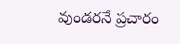వుండరనే ప్రచారం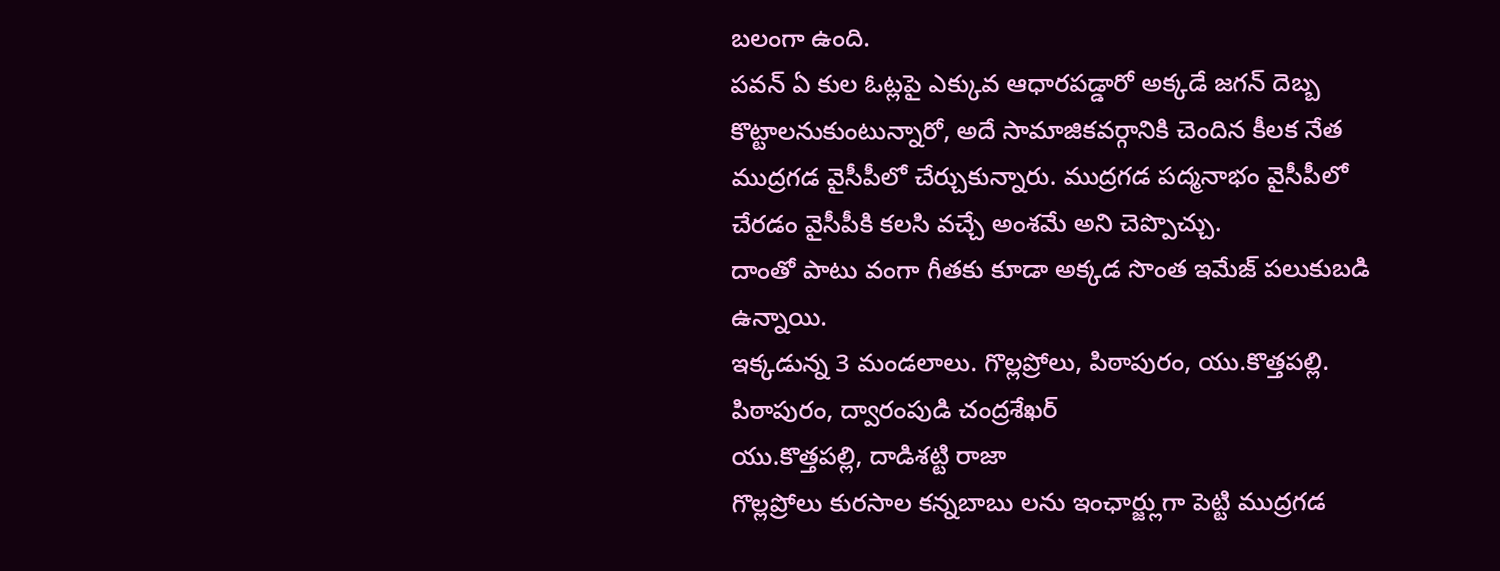బలంగా ఉంది.
పవన్ ఏ కుల ఓట్లపై ఎక్కువ ఆధారపడ్డారో అక్కడే జగన్ దెబ్బ కొట్టాలనుకుంటున్నారో, అదే సామాజికవర్గానికి చెందిన కీలక నేత ముద్రగడ వైసీపీలో చేర్చుకున్నారు. ముద్రగడ పద్మనాభం వైసీపీలో చేరడం వైసీపీకి కలసి వచ్చే అంశమే అని చెప్పొచ్చు.
దాంతో పాటు వంగా గీతకు కూడా అక్కడ సొంత ఇమేజ్ పలుకుబడి ఉన్నాయి.
ఇక్కడున్న 3 మండలాలు. గొల్లప్రోలు, పిఠాపురం, యు.కొత్తపల్లి.
పిఠాపురం, ద్వారంపుడి చంద్రశేఖర్
యు.కొత్తపల్లి, దాడిశట్టి రాజా
గొల్లప్రోలు కురసాల కన్నబాబు లను ఇంఛార్జ్లుగా పెట్టి ముద్రగడ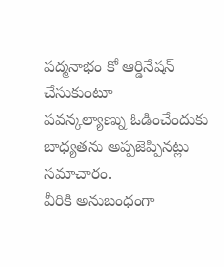పద్మనాభం కో ఆర్డినేషన్ చేసుకుంటూ
పవన్కల్యాణ్ను ఓడించేందుకు బాధ్యతను అప్పజెప్పినట్లు సమాచారం.
వీరికి అనుబంధంగా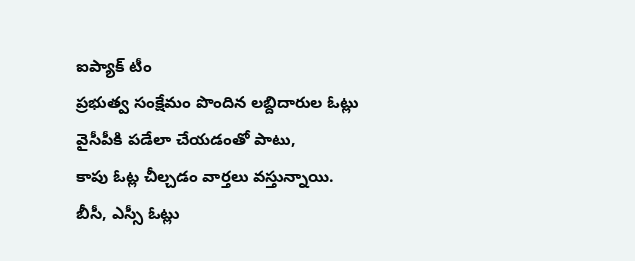ఐప్యాక్ టీం
ప్రభుత్వ సంక్షేమం పొందిన లబ్దిదారుల ఓట్లు వైసీపీకి పడేలా చేయడంతో పాటు,
కాపు ఓట్ల చీల్చడం వార్తలు వస్తున్నాయి.
బీసీ, ఎస్సీ ఓట్లు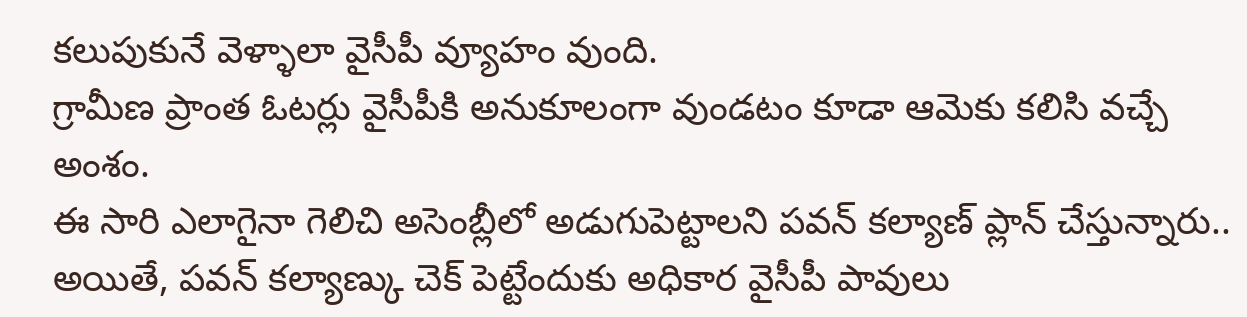కలుపుకునే వెళ్ళాలా వైసీపీ వ్యూహం వుంది.
గ్రామీణ ప్రాంత ఓటర్లు వైసీపీకి అనుకూలంగా వుండటం కూడా ఆమెకు కలిసి వచ్చే అంశం.
ఈ సారి ఎలాగైనా గెలిచి అసెంబ్లీలో అడుగుపెట్టాలని పవన్ కల్యాణ్ ప్లాన్ చేస్తున్నారు..
అయితే, పవన్ కల్యాణ్కు చెక్ పెట్టేందుకు అధికార వైసీపీ పావులు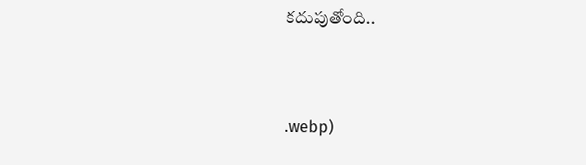కదుపుతోంది..



.webp)